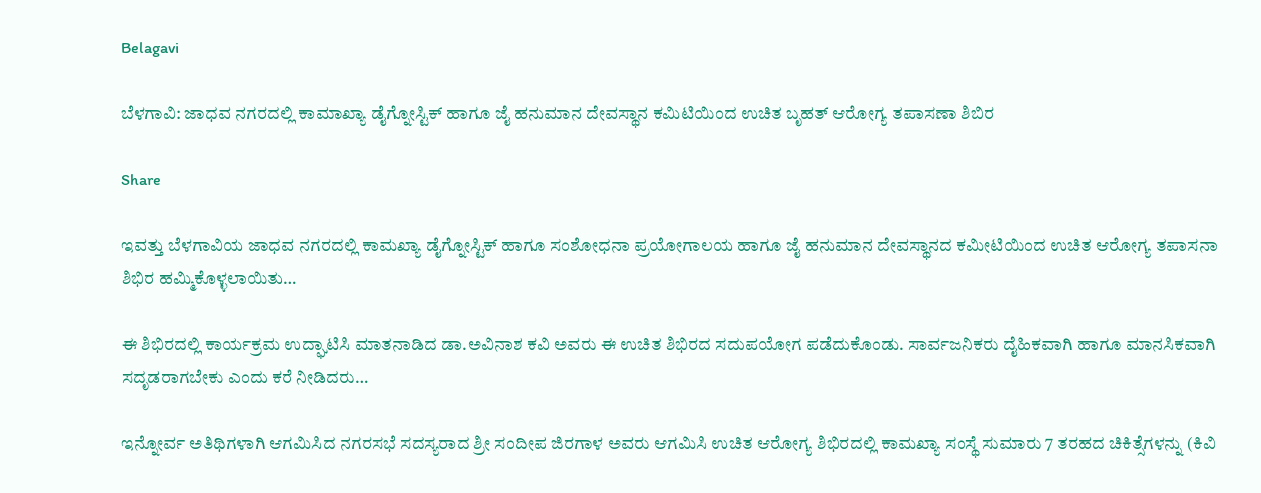Belagavi

ಬೆಳಗಾವಿ: ಜಾಧವ ನಗರದಲ್ಲಿ ಕಾಮಾಖ್ಯಾ ಡೈಗ್ನೋಸ್ಟಿಕ್ ಹಾಗೂ ಜೈ ಹನುಮಾನ ದೇವಸ್ಥಾನ ಕಮಿಟಿಯಿಂದ ಉಚಿತ ಬೃಹತ್ ಆರೋಗ್ಯ ತಪಾಸಣಾ ಶಿಬಿರ

Share

ಇವತ್ತು ಬೆಳಗಾವಿಯ ಜಾಧವ ನಗರದಲ್ಲಿ ಕಾಮಖ್ಯಾ ಡೈಗ್ನೋಸ್ಟಿಕ್ ಹಾಗೂ ಸಂಶೋಧನಾ ಪ್ರಯೋಗಾಲಯ ಹಾಗೂ ಜೈ ಹನುಮಾನ ದೇವಸ್ಥಾನದ ಕಮೀಟಿಯಿಂದ ಉಚಿತ ಆರೋಗ್ಯ ತಪಾಸನಾ ಶಿಭಿರ ಹಮ್ಮಿಕೊಳ್ಳಲಾಯಿತು…

ಈ ಶಿಭಿರದಲ್ಲಿ ಕಾರ್ಯಕ್ರಮ ಉದ್ಘಾಟಿಸಿ ಮಾತನಾಡಿದ ಡಾ.ಅವಿನಾಶ ಕವಿ ಅವರು ಈ ಉಚಿತ ಶಿಭಿರದ ಸದುಪಯೋಗ ಪಡೆದುಕೊಂಡು. ಸಾರ್ವಜನಿಕರು ದೈಹಿಕವಾಗಿ ಹಾಗೂ ಮಾನಸಿಕವಾಗಿ ಸದೃಡರಾಗಬೇಕು ಎಂದು ಕರೆ ನೀಡಿದರು…

ಇನ್ನೋರ್ವ ಅತಿಥಿಗಳಾಗಿ ಆಗಮಿಸಿದ ನಗರಸಭೆ ಸದಸ್ಯರಾದ ಶ್ರೀ ಸಂದೀಪ ಜಿರಗಾಳ ಅವರು ಆಗಮಿಸಿ ಉಚಿತ ಆರೋಗ್ಯ ಶಿಭಿರದಲ್ಲಿ ಕಾಮಖ್ಯಾ ಸಂಸ್ಥೆ ಸುಮಾರು 7 ತರಹದ ಚಿಕಿತ್ಸೆಗಳನ್ನು (ಕಿವಿ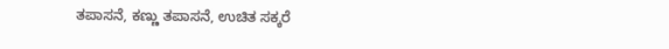ತಪಾಸನೆ, ಕಣ್ಣು ತಪಾಸನೆ, ಉಚಿತ ಸಕ್ಕರೆ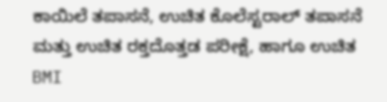ಕಾಯಿಲೆ ತಪಾಸನೆ, ಉಚಿತ ಕೊಲೆಸ್ಟರಾಲ್‌ ತಪಾಸನೆ ಮತ್ತು ಉಚಿತ ರಕ್ತದೊತ್ತಡ ಪರೀಕ್ಷೆ, ಹಾಗೂ ಉಚಿತ BMI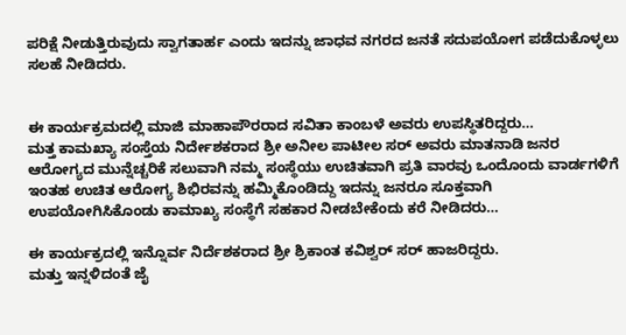ಪರಿಕ್ಷೆ ನೀಡುತ್ತಿರುವುದು ಸ್ವಾಗತಾರ್ಹ ಎಂದು ಇದನ್ನು ಜಾಧವ ನಗರದ ಜನತೆ ಸದುಪಯೋಗ ಪಡೆದುಕೊಳ್ಳಲು ಸಲಹೆ ನೀಡಿದರು.


ಈ ಕಾರ್ಯಕ್ರಮದಲ್ಲಿ ಮಾಜಿ ಮಾಹಾಪೌರರಾದ ಸವಿತಾ ಕಾಂಬಳೆ ಅವರು ಉಪಸ್ಥಿತರಿದ್ದರು…
ಮತ್ತ ಕಾಮಖ್ಯಾ ಸಂಸ್ತೆಯ ನಿರ್ದೇಶಕರಾದ ಶ್ರೀ ಅನೀಲ ಪಾಟೀಲ ಸರ್ ಅವರು ಮಾತನಾಡಿ ಜನರ ಆರೋಗ್ಯದ ಮುನ್ನೆಚ್ಚರಿಕೆ ಸಲುವಾಗಿ ನಮ್ಮ ಸಂಸ್ಥೆಯು ಉಚಿತವಾಗಿ ಪ್ರತಿ ವಾರವು ಒಂದೊಂದು ವಾರ್ಡಗಳಿಗೆ ಇಂತಹ ಉಚಿತ ಆರೋಗ್ಯ ಶಿಭಿರವನ್ನು ಹಮ್ಮಿಕೊಂಡಿದ್ದು ಇದನ್ನು ಜನರೂ ಸೂಕ್ತವಾಗಿ ಉಪಯೋಗಿಸಿಕೊಂಡು ಕಾಮಾಖ್ಯ ಸಂಸ್ಥೆಗೆ ಸಹಕಾರ ನೀಡಬೇಕೆಂದು ಕರೆ ನೀಡಿದರು…

ಈ ಕಾರ್ಯಕ್ರದಲ್ಲಿ ಇನ್ನೊರ್ವ ನಿರ್ದೆಶಕರಾದ ಶ್ರೀ ಶ್ರಿಕಾಂತ ಕವಿಶ್ವರ್ ಸರ್ ಹಾಜರಿದ್ದರು.
ಮತ್ತು ಇನ್ನಳಿದಂತೆ ಜೈ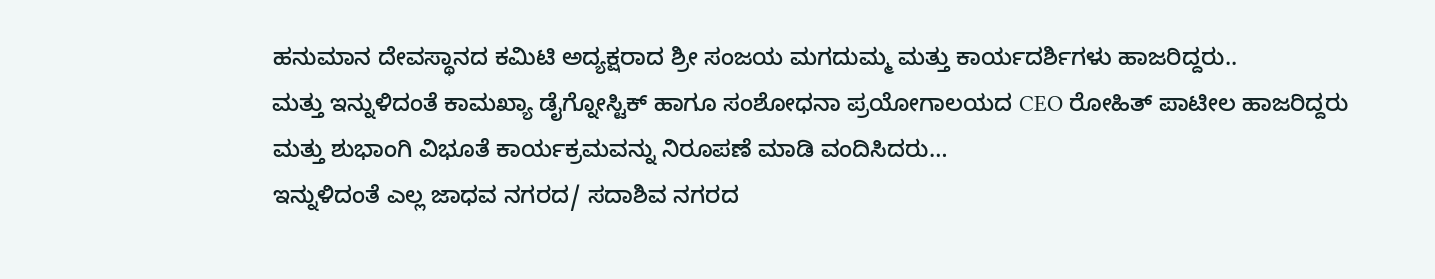ಹನುಮಾನ ದೇವಸ್ಥಾನದ ಕಮಿಟಿ ಅದ್ಯಕ್ಷರಾದ ಶ್ರೀ ಸಂಜಯ ಮಗದುಮ್ಮ ಮತ್ತು ಕಾರ್ಯದರ್ಶಿಗಳು ಹಾಜರಿದ್ದರು..
ಮತ್ತು ಇನ್ನುಳಿದಂತೆ ಕಾಮಖ್ಯಾ ಡೈಗ್ನೋಸ್ಟಿಕ್ ಹಾಗೂ ಸಂಶೋಧನಾ ಪ್ರಯೋಗಾಲಯದ CEO ರೋಹಿತ್ ಪಾಟೀಲ ಹಾಜರಿದ್ದರು
ಮತ್ತು ಶುಭಾಂಗಿ ವಿಭೂತೆ ಕಾರ್ಯಕ್ರಮವನ್ನು ನಿರೂಪಣೆ ಮಾಡಿ ವಂದಿಸಿದರು…
ಇನ್ನುಳಿದಂತೆ ಎಲ್ಲ ಜಾಧವ ನಗರದ/ ಸದಾಶಿವ ನಗರದ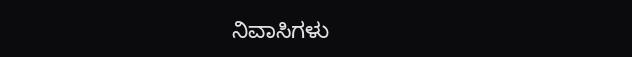ನಿವಾಸಿಗಳು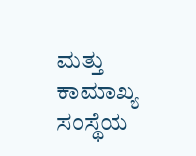ಮತ್ತು ಕಾಮಾಖ್ಯ ಸಂಸ್ಥೆಯ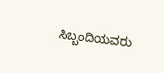ಸಿಬ್ಬಂದಿಯವರು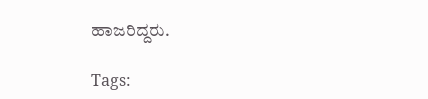ಹಾಜರಿದ್ದರು.

Tags: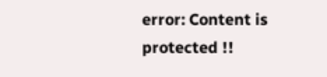error: Content is protected !!